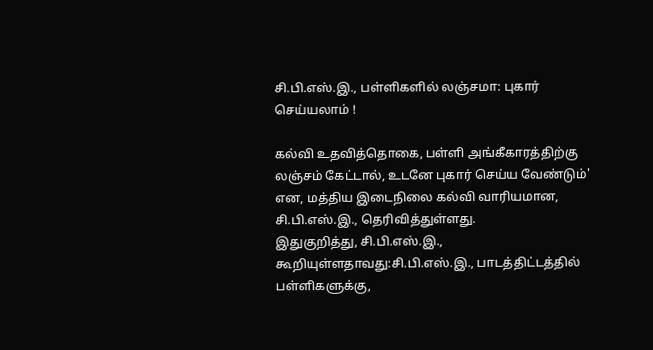சி.பி.எஸ்.இ., பள்ளிகளில் லஞ்சமா: புகார் செய்யலாம் !

கல்வி உதவித்தொகை, பள்ளி அங்கீகாரத்திற்கு லஞ்சம் கேட்டால், உடனே புகார் செய்ய வேண்டும்' என, மத்திய இடைநிலை கல்வி வாரியமான, சி.பி.எஸ்.இ., தெரிவித்துள்ளது.
இதுகுறித்து, சி.பி.எஸ்.இ., கூறியுள்ளதாவது:சி.பி.எஸ்.இ., பாடத்திட்டத்தில் பள்ளிகளுக்கு,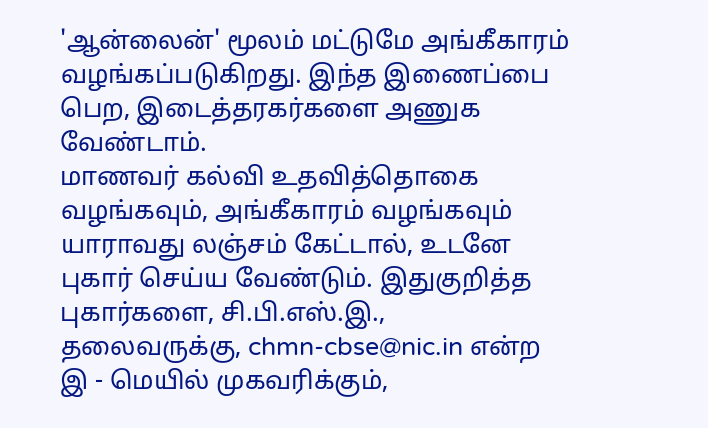'ஆன்லைன்' மூலம் மட்டுமே அங்கீகாரம் வழங்கப்படுகிறது. இந்த இணைப்பை பெற, இடைத்தரகர்களை அணுக வேண்டாம்.
மாணவர் கல்வி உதவித்தொகை வழங்கவும், அங்கீகாரம் வழங்கவும் யாராவது லஞ்சம் கேட்டால், உடனே புகார் செய்ய வேண்டும். இதுகுறித்த புகார்களை, சி.பி.எஸ்.இ., தலைவருக்கு, chmn-cbse@nic.in என்ற இ - மெயில் முகவரிக்கும்,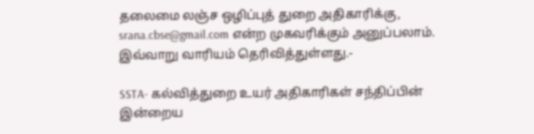தலைமை லஞ்ச ஒழிப்புத் துறை அதிகாரிக்கு, srana.cbse@gmail.com என்ற முகவரிக்கும் அனுப்பலாம். இவ்வாறு வாரியம் தெரிவித்துள்ளது.-

SSTA- கல்வித்துறை உயர் அதிகாரிகள் சந்திப்பின் இன்றைய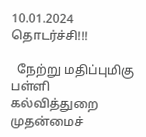10.01.2024 தொடர்ச்சி!!!

  நேற்று மதிப்புமிகு பள்ளி கல்வித்துறை முதன்மைச்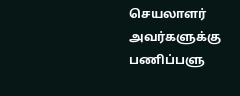செயலாளர் அவர்களுக்கு பணிப்பளு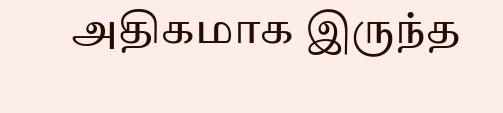அதிகமாக இருந்த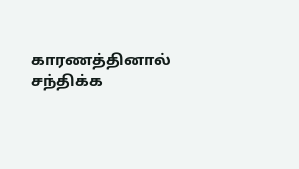காரணத்தினால் சந்திக்க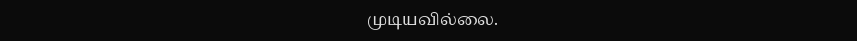முடியவில்லை.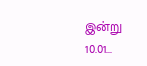இன்று 10.01...